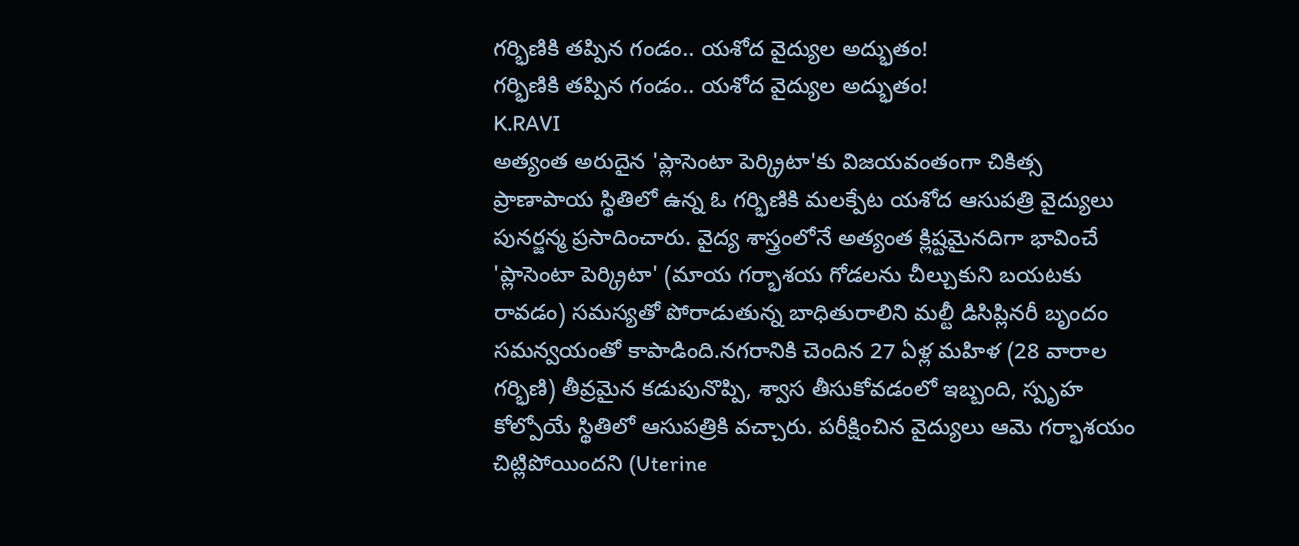గర్భిణికి తప్పిన గండం.. యశోద వైద్యుల అద్భుతం!
గర్భిణికి తప్పిన గండం.. యశోద వైద్యుల అద్భుతం!
K.RAVI
అత్యంత అరుదైన 'ప్లాసెంటా పెర్క్రిటా'కు విజయవంతంగా చికిత్స
ప్రాణాపాయ స్థితిలో ఉన్న ఓ గర్భిణికి మలక్పేట యశోద ఆసుపత్రి వైద్యులు పునర్జన్మ ప్రసాదించారు. వైద్య శాస్త్రంలోనే అత్యంత క్లిష్టమైనదిగా భావించే 'ప్లాసెంటా పెర్క్రిటా' (మాయ గర్భాశయ గోడలను చీల్చుకుని బయటకు రావడం) సమస్యతో పోరాడుతున్న బాధితురాలిని మల్టీ డిసిప్లినరీ బృందం సమన్వయంతో కాపాడింది.నగరానికి చెందిన 27 ఏళ్ల మహిళ (28 వారాల గర్భిణి) తీవ్రమైన కడుపునొప్పి, శ్వాస తీసుకోవడంలో ఇబ్బంది, స్పృహ కోల్పోయే స్థితిలో ఆసుపత్రికి వచ్చారు. పరీక్షించిన వైద్యులు ఆమె గర్భాశయం చిట్లిపోయిందని (Uterine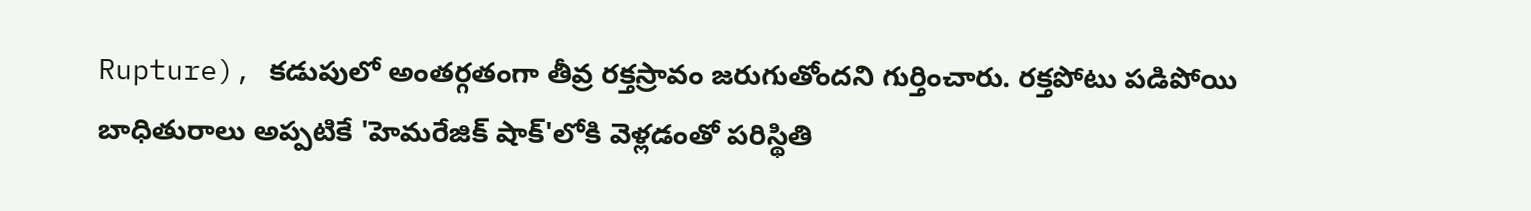Rupture), కడుపులో అంతర్గతంగా తీవ్ర రక్తస్రావం జరుగుతోందని గుర్తించారు. రక్తపోటు పడిపోయి బాధితురాలు అప్పటికే 'హెమరేజిక్ షాక్'లోకి వెళ్లడంతో పరిస్థితి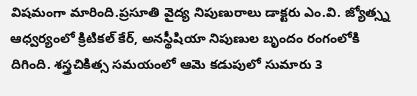విషమంగా మారింది.ప్రసూతి వైద్య నిపుణురాలు డాక్టరు ఎం.వి. జ్యోత్స్న ఆధ్వర్యంలో క్రిటికల్ కేర్, అనస్థీషియా నిపుణుల బృందం రంగంలోకి దిగింది. శస్త్రచికిత్స సమయంలో ఆమె కడుపులో సుమారు 3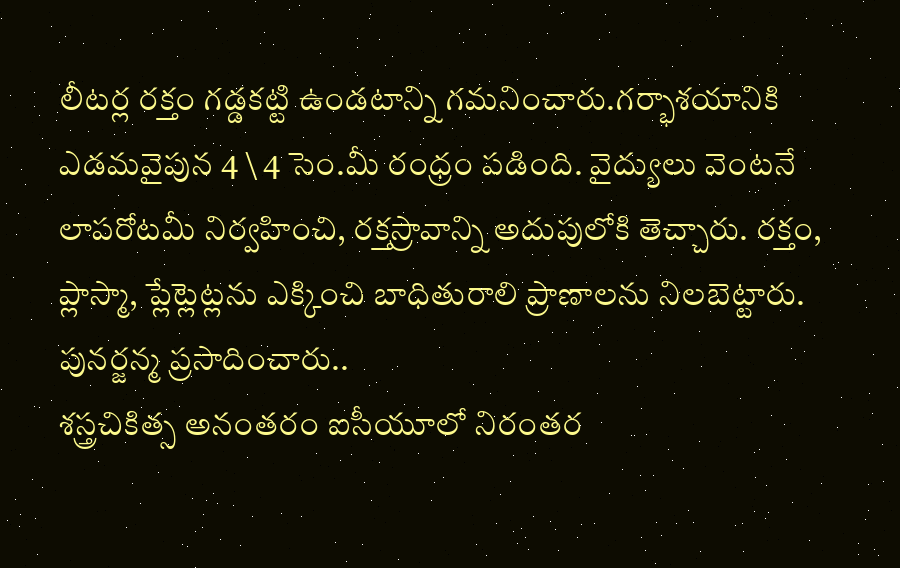లీటర్ల రక్తం గడ్డకట్టి ఉండటాన్ని గమనించారు.గర్భాశయానికి ఎడమవైపున 4 \ 4 సెం.మీ రంధ్రం పడింది. వైద్యులు వెంటనే లాపరోటమీ నిర్వహించి, రక్తస్రావాన్ని అదుపులోకి తెచ్చారు. రక్తం, ప్లాస్మా, ప్లేట్లెట్లను ఎక్కించి బాధితురాలి ప్రాణాలను నిలబెట్టారు.
పునర్జన్మ ప్రసాదించారు..
శస్త్రచికిత్స అనంతరం ఐసీయూలో నిరంతర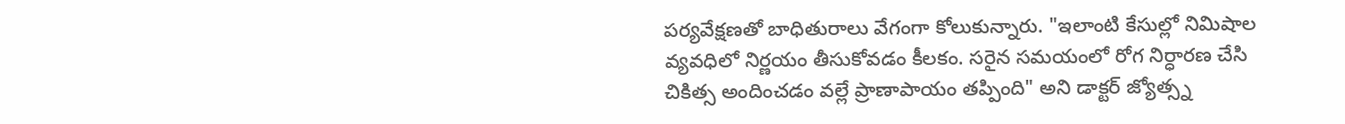పర్యవేక్షణతో బాధితురాలు వేగంగా కోలుకున్నారు. "ఇలాంటి కేసుల్లో నిమిషాల వ్యవధిలో నిర్ణయం తీసుకోవడం కీలకం. సరైన సమయంలో రోగ నిర్ధారణ చేసి చికిత్స అందించడం వల్లే ప్రాణాపాయం తప్పింది" అని డాక్టర్ జ్యోత్స్న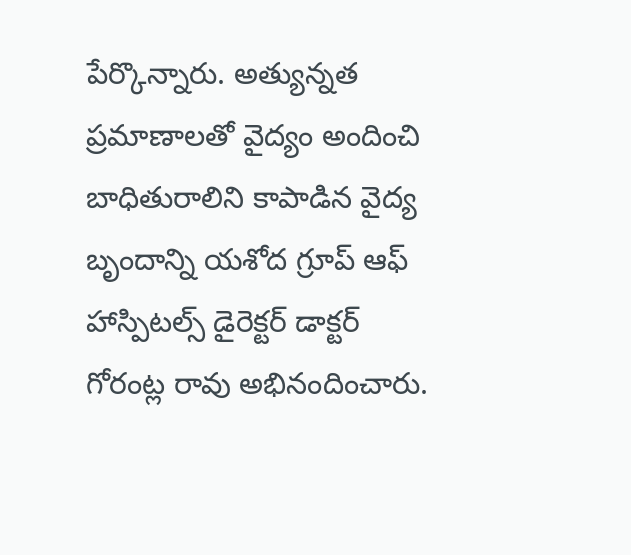పేర్కొన్నారు. అత్యున్నత ప్రమాణాలతో వైద్యం అందించి బాధితురాలిని కాపాడిన వైద్య బృందాన్ని యశోద గ్రూప్ ఆఫ్ హాస్పిటల్స్ డైరెక్టర్ డాక్టర్ గోరంట్ల రావు అభినందించారు.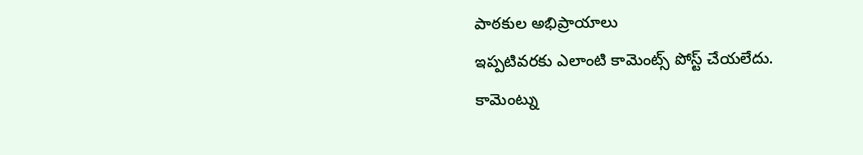పాఠకుల అభిప్రాయాలు
ఇప్పటివరకు ఎలాంటి కామెంట్స్ పోస్ట్ చేయలేదు.
కామెంట్ను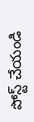పోస్ట్ చేయండి